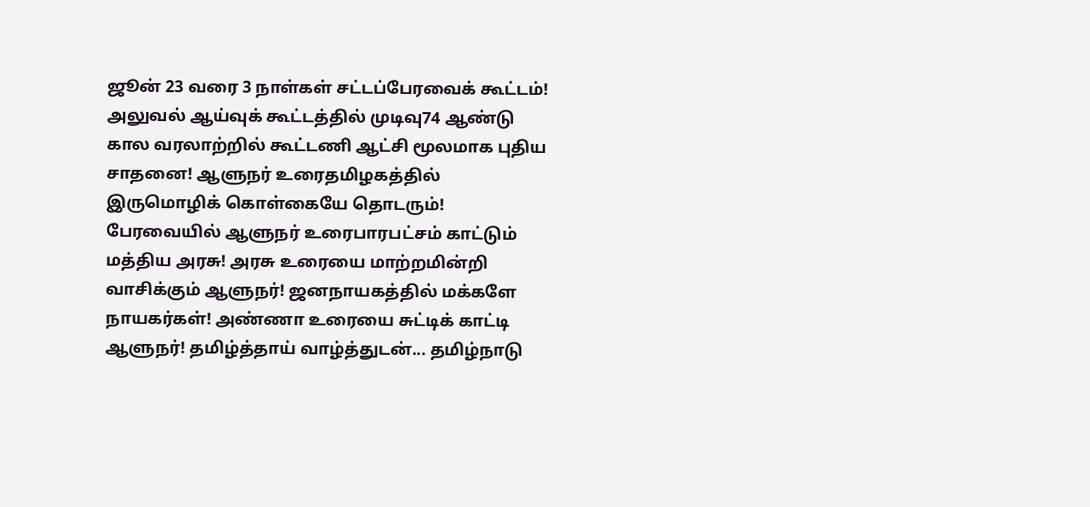ஜூன் 23 வரை 3 நாள்கள் சட்டப்பேரவைக் கூட்டம்! அலுவல் ஆய்வுக் கூட்டத்தில் முடிவு74 ஆண்டு கால வரலாற்றில் கூட்டணி ஆட்சி மூலமாக புதிய சாதனை! ஆளுநர் உரைதமிழகத்தில் இருமொழிக் கொள்கையே தொடரும்! பேரவையில் ஆளுநர் உரைபாரபட்சம் காட்டும் மத்திய அரசு! அரசு உரையை மாற்றமின்றி வாசிக்கும் ஆளுநர்! ஜனநாயகத்தில் மக்களே நாயகர்கள்! அண்ணா உரையை சுட்டிக் காட்டி ஆளுநர்! தமிழ்த்தாய் வாழ்த்துடன்... தமிழ்நாடு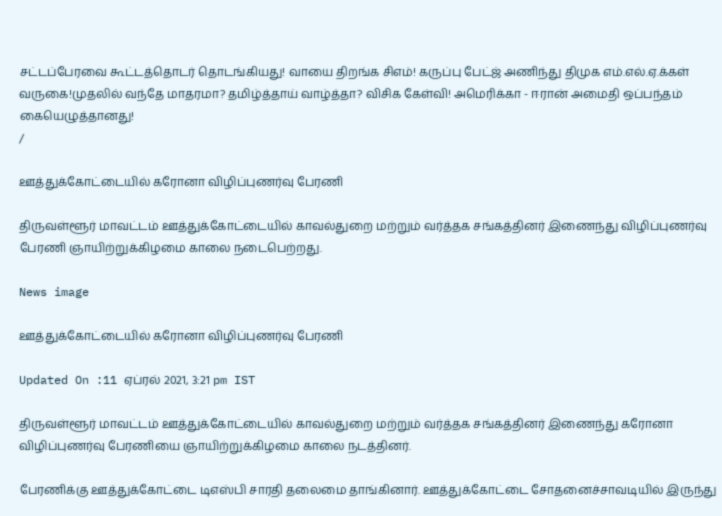சட்டப்பேரவை கூட்டத்தொடர் தொடங்கியது! வாயை திறங்க சிஎம்! கருப்பு பேட்ஜ் அணிந்து திமுக எம்.எல்.ஏ.க்கள் வருகை!முதலில் வந்தே மாதரமா? தமிழ்த்தாய் வாழ்த்தா? விசிக கேள்வி! அமெரிக்கா - ஈரான் அமைதி ஒப்பந்தம் கையெழுத்தானது!
/

ஊத்துக்கோட்டையில் கரோனா விழிப்புணர்வு பேரணி

திருவள்ளூர் மாவட்டம் ஊத்துக்கோட்டையில் காவல்துறை மற்றும் வர்த்தக சங்கத்தினர் இணைந்து விழிப்புணர்வு பேரணி ஞாயிற்றுக்கிழமை காலை நடைபெற்றது.

News image

ஊத்துக்கோட்டையில் கரோனா விழிப்புணர்வு பேரணி

Updated On :11 ஏப்ரல் 2021, 3:21 pm IST

திருவள்ளூர் மாவட்டம் ஊத்துக்கோட்டையில் காவல்துறை மற்றும் வர்த்தக சங்கத்தினர் இணைந்து கரோனா விழிப்புணர்வு பேரணியை ஞாயிற்றுக்கிழமை காலை நடத்தினர்.

பேரணிக்கு ஊத்துக்கோட்டை டிஎஸ்பி சாரதி தலைமை தாங்கினார். ஊத்துக்கோட்டை சோதனைச்சாவடியில் இருந்து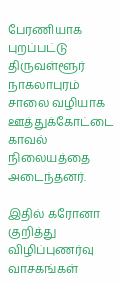பேரணியாக புறப்பட்டு திருவள்ளூர் நாகலாபுரம் சாலை வழியாக ஊத்துக்கோட்டை காவல் நிலையத்தை அடைந்தனர்.

இதில் கரோனா குறித்து விழிப்புணர்வு வாசகங்கள்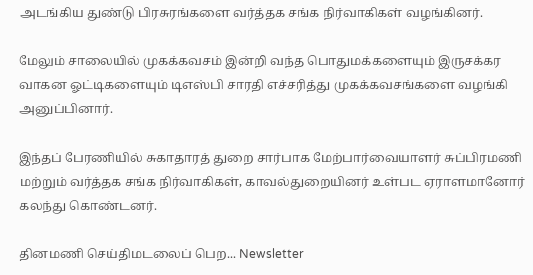அடங்கிய துண்டு பிரசுரங்களை வர்த்தக சங்க நிர்வாகிகள் வழங்கினர்.

மேலும் சாலையில் முகக்கவசம் இன்றி வந்த பொதுமக்களையும் இருசக்கர வாகன ஓட்டிகளையும் டிஎஸ்பி சாரதி எச்சரித்து முகக்கவசங்களை வழங்கி அனுப்பினார்.

இந்தப் பேரணியில் சுகாதாரத் துறை சார்பாக மேற்பார்வையாளர் சுப்பிரமணி மற்றும் வர்த்தக சங்க நிர்வாகிகள், காவல்துறையினர் உள்பட ஏராளமானோர் கலந்து கொண்டனர்.

தினமணி செய்திமடலைப் பெற... Newsletter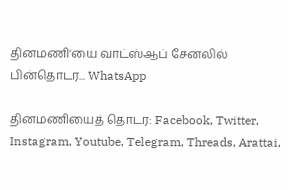தினமணி'யை வாட்ஸ்ஆப் சேனலில் பின்தொடர... WhatsApp

தினமணியைத் தொடர: Facebook, Twitter, Instagram, Youtube, Telegram, Threads, Arattai,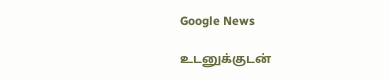Google News

உடனுக்குடன்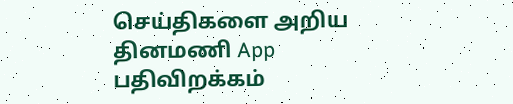செய்திகளை அறிய தினமணி App பதிவிறக்கம்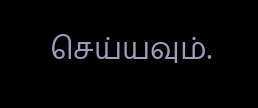செய்யவும்.